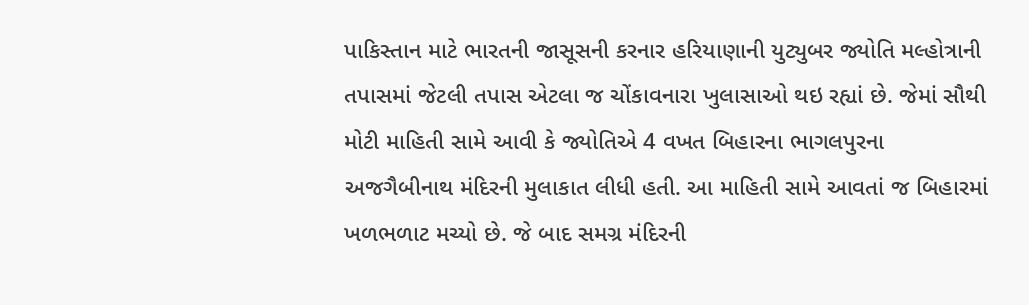પાકિસ્તાન માટે ભારતની જાસૂસની કરનાર હરિયાણાની યુટ્યુબર જ્યોતિ મલ્હોત્રાની તપાસમાં જેટલી તપાસ એટલા જ ચોંકાવનારા ખુલાસાઓ થઇ રહ્યાં છે. જેમાં સૌથી મોટી માહિતી સામે આવી કે જ્યોતિએ 4 વખત બિહારના ભાગલપુરના અજગૈબીનાથ મંદિરની મુલાકાત લીધી હતી. આ માહિતી સામે આવતાં જ બિહારમાં ખળભળાટ મચ્યો છે. જે બાદ સમગ્ર મંદિરની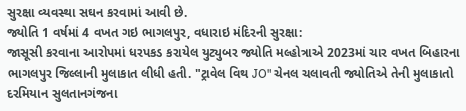સુરક્ષા વ્યવસ્થા સઘન કરવામાં આવી છે.
જ્યોતિ 1 વર્ષમાં 4 વખત ગઇ ભાગલપુર, વધારાઇ મંદિરની સુરક્ષા:
જાસૂસી કરવાના આરોપમાં ધરપકડ કરાયેલ યુટ્યુબર જ્યોતિ મલ્હોત્રાએ 2023માં ચાર વખત બિહારના ભાગલપુર જિલ્લાની મુલાકાત લીધી હતી. "ટ્રાવેલ વિથ JO" ચેનલ ચલાવતી જ્યોતિએ તેની મુલાકાતો દરમિયાન સુલતાનગંજના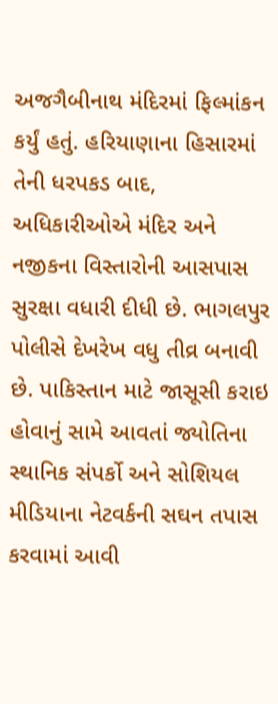અજગૈબીનાથ મંદિરમાં ફિલ્માંકન કર્યું હતું. હરિયાણાના હિસારમાં તેની ધરપકડ બાદ, અધિકારીઓએ મંદિર અને નજીકના વિસ્તારોની આસપાસ સુરક્ષા વધારી દીધી છે. ભાગલપુર પોલીસે દેખરેખ વધુ તીવ્ર બનાવી છે. પાકિસ્તાન માટે જાસૂસી કરાઇ હોવાનું સામે આવતાં જ્યોતિના સ્થાનિક સંપર્કો અને સોશિયલ મીડિયાના નેટવર્કની સઘન તપાસ કરવામાં આવી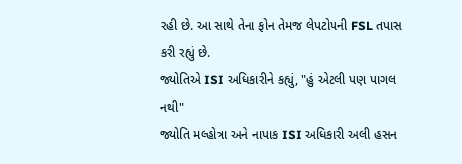રહી છે. આ સાથે તેના ફોન તેમજ લેપટોપની FSL તપાસ કરી રહ્યું છે.
જ્યોતિએ ISI અધિકારીને કહ્યું, "હું એટલી પણ પાગલ નથી"
જ્યોતિ મલ્હોત્રા અને નાપાક ISI અધિકારી અલી હસન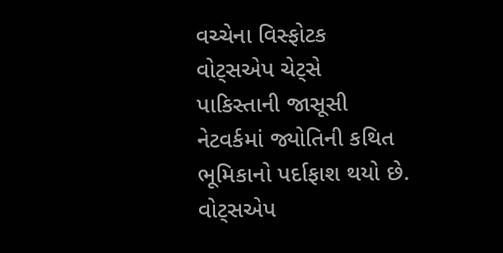વચ્ચેના વિસ્ફોટક વોટ્સએપ ચેટ્સે પાકિસ્તાની જાસૂસી નેટવર્કમાં જ્યોતિની કથિત ભૂમિકાનો પર્દાફાશ થયો છે. વોટ્સએપ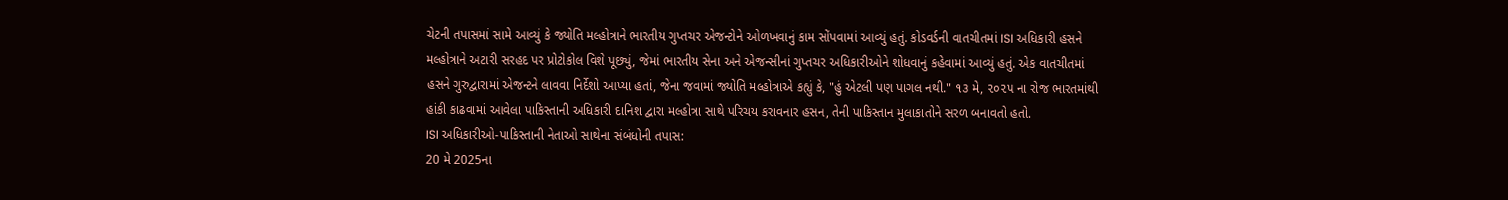ચેટની તપાસમાં સામે આવ્યું કે જ્યોતિ મલ્હોત્રાને ભારતીય ગુપ્તચર એજન્ટોને ઓળખવાનું કામ સોંપવામાં આવ્યું હતું. કોડવર્ડની વાતચીતમાં ISI અધિકારી હસને મલ્હોત્રાને અટારી સરહદ પર પ્રોટોકોલ વિશે પૂછ્યું, જેમાં ભારતીય સેના અને એજન્સીનાં ગુપ્તચર અધિકારીઓને શોધવાનું કહેવામાં આવ્યું હતું. એક વાતચીતમાં હસને ગુરુદ્વારામાં એજન્ટને લાવવા નિર્દેશો આપ્યા હતાં, જેના જવામાં જ્યોતિ મલ્હોત્રાએ કહ્યું કે, "હું એટલી પણ પાગલ નથી." ૧૩ મે, ૨૦૨૫ ના રોજ ભારતમાંથી હાંકી કાઢવામાં આવેલા પાકિસ્તાની અધિકારી દાનિશ દ્વારા મલ્હોત્રા સાથે પરિચય કરાવનાર હસન, તેની પાકિસ્તાન મુલાકાતોને સરળ બનાવતો હતો.
ISI અધિકારીઓ-પાકિસ્તાની નેતાઓ સાથેના સંબંધોની તપાસ:
20 મે 2025ના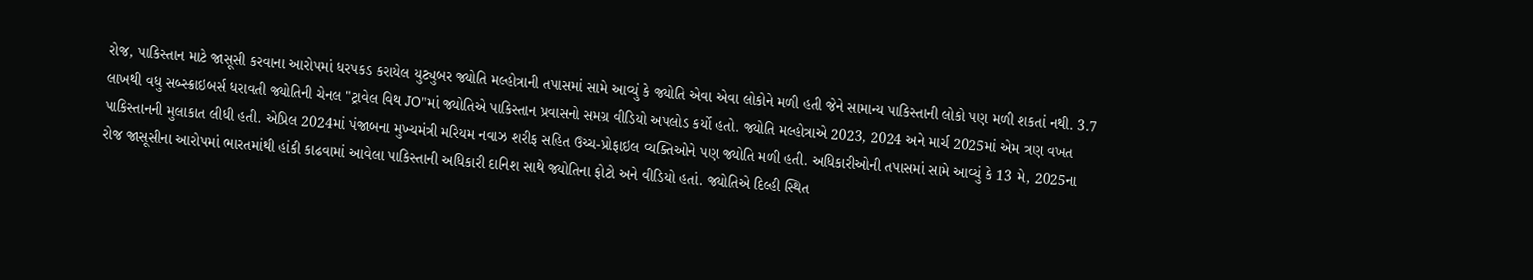રોજ, પાકિસ્તાન માટે જાસૂસી કરવાના આરોપમાં ધરપકડ કરાયેલ યુટ્યુબર જ્યોતિ મલ્હોત્રાની તપાસમાં સામે આવ્યું કે જ્યોતિ એવા એવા લોકોને મળી હતી જેને સામાન્ય પાકિસ્તાની લોકો પણ મળી શકતાં નથી. 3.7 લાખથી વધુ સબ્સ્ક્રાઇબર્સ ધરાવતી જ્યોતિની ચેનલ "ટ્રાવેલ વિથ JO"માં જ્યોતિએ પાકિસ્તાન પ્રવાસનો સમગ્ર વીડિયો અપલોડ કર્યો હતો. જ્યોતિ મલ્હોત્રાએ 2023, 2024 અને માર્ચ 2025માં એમ ત્રણ વખત પાકિસ્તાનની મુલાકાત લીધી હતી. એપ્રિલ 2024માં પંજાબના મુખ્યમંત્રી મરિયમ નવાઝ શરીફ સહિત ઉચ્ચ-પ્રોફાઇલ વ્યક્તિઓને પણ જ્યોતિ મળી હતી. અધિકારીઓની તપાસમાં સામે આવ્યું કે 13 મે, 2025ના રોજ જાસૂસીના આરોપમાં ભારતમાંથી હાંકી કાઢવામાં આવેલા પાકિસ્તાની અધિકારી દાનિશ સાથે જ્યોતિના ફોટો અને વીડિયો હતાં. જ્યોતિએ દિલ્હી સ્થિત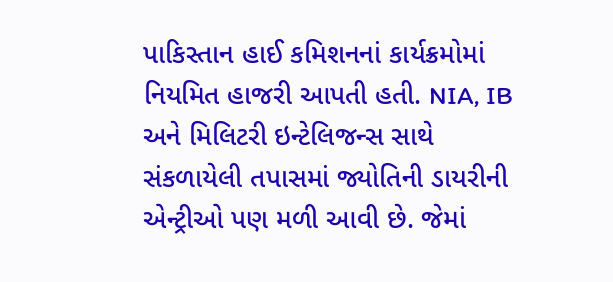પાકિસ્તાન હાઈ કમિશનનાં કાર્યક્રમોમાં નિયમિત હાજરી આપતી હતી. NIA, IB અને મિલિટરી ઇન્ટેલિજન્સ સાથે સંકળાયેલી તપાસમાં જ્યોતિની ડાયરીની એન્ટ્રીઓ પણ મળી આવી છે. જેમાં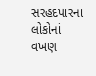સરહદપારના લોકોનાં વખણ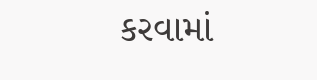કરવામાં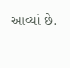આવ્યાં છે.